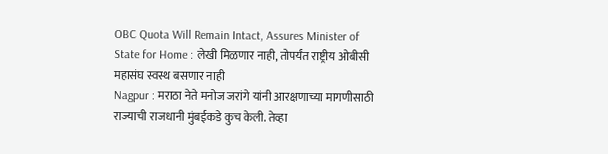OBC Quota Will Remain Intact, Assures Minister of State for Home : लेखी मिळणार नाही, तोपर्यंत राष्ट्रीय ओबीसी महासंघ स्वस्थ बसणार नाही
Nagpur : मराठा नेते मनोज जरांगे यांनी आरक्षणाच्या मागणीसाठी राज्याची राजधानी मुंबईकडे कुच केली. तेव्हा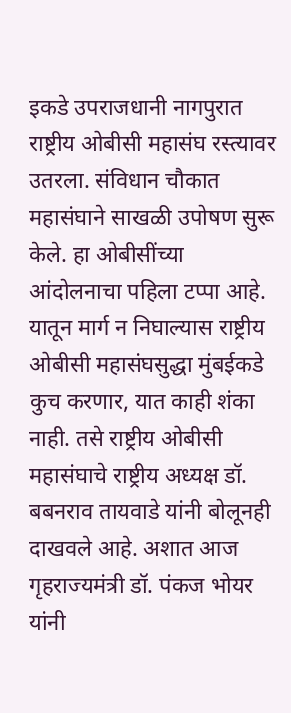इकडे उपराजधानी नागपुरात राष्ट्रीय ओबीसी महासंघ रस्त्यावर उतरला. संविधान चौकात महासंघाने साखळी उपोषण सुरू केले. हा ओबीसींच्या आंदोलनाचा पहिला टप्पा आहे. यातून मार्ग न निघाल्यास राष्ट्रीय ओबीसी महासंघसुद्धा मुंबईकडे कुच करणार, यात काही शंका नाही. तसे राष्ट्रीय ओबीसी महासंघाचे राष्ट्रीय अध्यक्ष डॉ. बबनराव तायवाडे यांनी बोलूनही दाखवले आहे. अशात आज गृहराज्यमंत्री डॉ. पंकज भोयर यांनी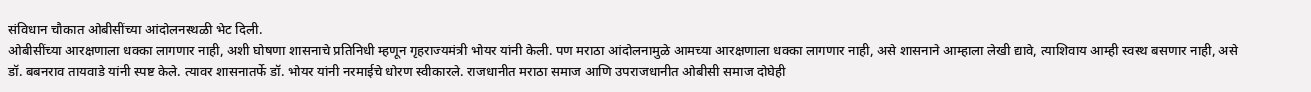संविधान चौकात ओबीसींच्या आंदोलनस्थळी भेट दिली.
ओबीसींच्या आरक्षणाला धक्का लागणार नाही, अशी घोषणा शासनाचे प्रतिनिधी म्हणून गृहराज्यमंत्री भोयर यांनी केली. पण मराठा आंदोलनामुळे आमच्या आरक्षणाला धक्का लागणार नाही, असे शासनाने आम्हाला लेखी द्यावे, त्याशिवाय आम्ही स्वस्थ बसणार नाही, असे डॉ. बबनराव तायवाडे यांनी स्पष्ट केले. त्यावर शासनातर्फे डॉ. भोयर यांनी नरमाईचे धोरण स्वीकारले. राजधानीत मराठा समाज आणि उपराजधानीत ओबीसी समाज दोघेही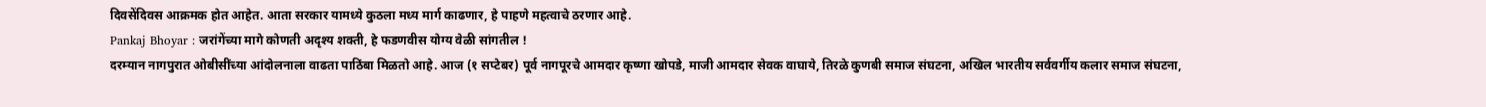दिवसेंदिवस आक्रमक होत आहेत. आता सरकार यामध्ये कुठला मध्य मार्ग काढणार, हे पाहणे महत्वाचे ठरणार आहे.
Pankaj Bhoyar : जरांगेंच्या मागे कोणती अदृश्य शक्ती, हे फडणवीस योग्य वेळी सांगतील !
दरम्यान नागपुरात ओबीसींच्या आंदोलनाला वाढता पाठिंबा मिळतो आहे. आज (१ सप्टेबर) पूर्व नागपूरचे आमदार कृष्णा खोपडे, माजी आमदार सेवक वाघाये, तिरळे कुणबी समाज संघटना, अखिल भारतीय सर्ववर्गीय कलार समाज संघटना,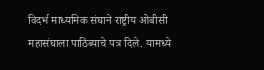विदर्भ माध्यमिक संघाने राष्ट्रीय ओबीसी महासंघाला पाठिंब्याचे पत्र दिले. यामध्ये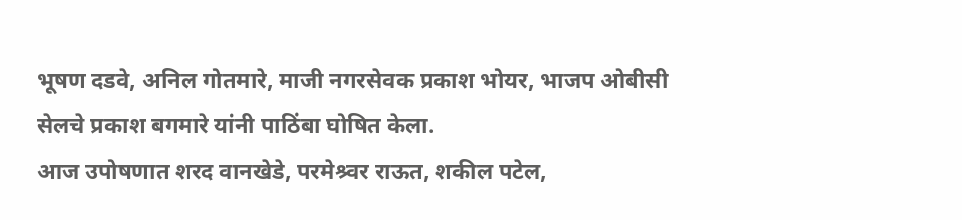भूषण दडवे, अनिल गोतमारे, माजी नगरसेवक प्रकाश भोयर, भाजप ओबीसी सेलचे प्रकाश बगमारे यांनी पाठिंबा घोषित केला.
आज उपोषणात शरद वानखेडे, परमेश्र्वर राऊत, शकील पटेल,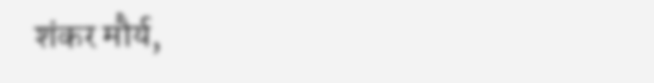शंकर मौर्य,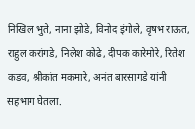निखिल भुते, नाना झोडे, विनोद इंगोले, वृषभ राऊत, राहुल करांगडे, निलेश कोढे, दीपक कारेमोरे, रितेश कडव, श्रीकांत मकमारे, अनंत बारसागडे यांनी सहभाग घेतला.